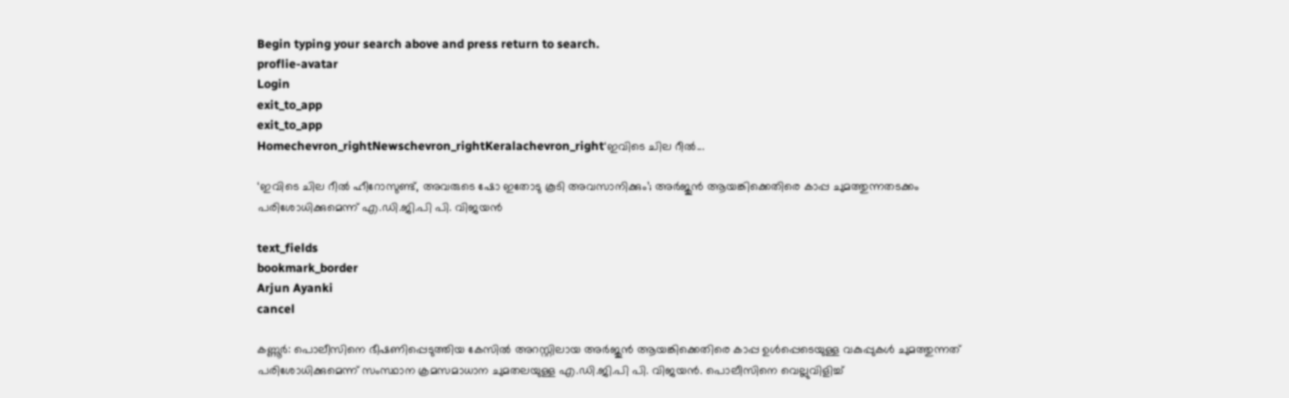Begin typing your search above and press return to search.
proflie-avatar
Login
exit_to_app
exit_to_app
Homechevron_rightNewschevron_rightKeralachevron_right‘ഇവിടെ ചില റീൽ...

‘ഇവിടെ ചില റീൽ ഹീറോസുണ്ട്, അവരുടെ ഷോ ഇതോടു കൂടി അവസാനിക്കും’; അർജുൻ ആയങ്കിക്കെതിരെ കാപ്പ ചുമത്തുന്നതടക്കം പരിശോധിക്കുമെന്ന് എ.ഡി.ജി.പി പി. വിജയൻ

text_fields
bookmark_border
Arjun Ayanki
cancel

കണ്ണൂർ: പൊലീസിനെ ഭീഷണിപ്പെടുത്തിയ കേസിൽ അറസ്റ്റിലായ അർജുൻ ആയങ്കിക്കെതിരെ കാപ്പ ഉൾപ്പെടെയുള്ള വകുപ്പുകൾ ചുമത്തുന്നത് പരിശോധിക്കുമെന്ന് സംസ്ഥാന ക്രമസമാധാന ചുമതലയുള്ള എ.ഡി.ജി.പി പി. വിജയൻ. പൊലീസിനെ വെല്ലുവിളിച്ച്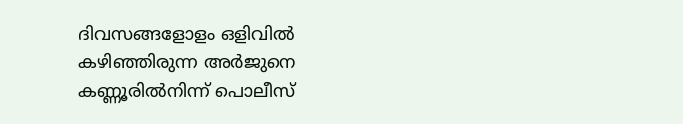ദിവസങ്ങളോളം ഒളിവിൽ കഴിഞ്ഞിരുന്ന അർജുനെ കണ്ണൂരിൽനിന്ന് പൊലീസ്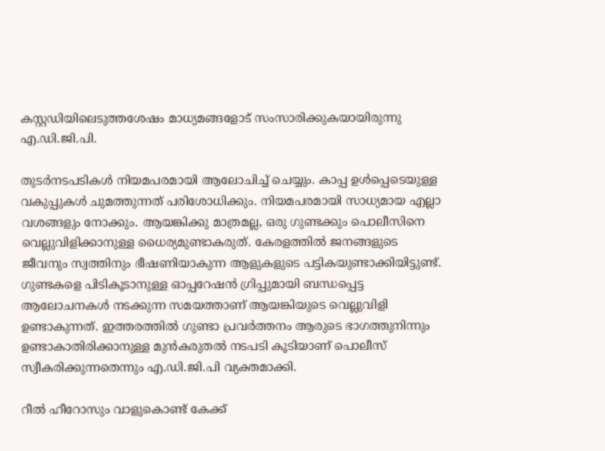കസ്റ്റഡിയിലെടുത്തശേഷം മാധ്യമങ്ങളോട് സംസാരിക്കുകയായിരുന്നു എ.ഡി.ജി.പി.

തുടർനടപടികൾ നിയമപരമായി ആലോചിച്ച് ചെയ്യും. കാപ്പ ഉൾപ്പെടെയുള്ള വകുപ്പുകൾ ചുമത്തുന്നത് പരിശോധിക്കും. നിയമപരമായി സാധ്യമായ എല്ലാ വശങ്ങളും നോക്കും. ആയങ്കിക്കു മാത്രമല്ല, ഒരു ഗുണ്ടക്കും പൊലീസിനെ വെല്ലുവിളിക്കാനുള്ള ധൈര്യമുണ്ടാകരുത്. കേരളത്തിൽ ജനങ്ങളുടെ ജീവനും സ്വത്തിനും ഭീഷണിയാകുന്ന ആളുകളുടെ പട്ടികയുണ്ടാക്കിയിട്ടുണ്ട്. ഗുണ്ടകളെ പിടികൂടാനുള്ള ഓപ്പറേഷൻ ഗ്രിപ്പുമായി ബന്ധപ്പെട്ട ആലോചനകൾ നടക്കുന്ന സമയത്താണ് ആയങ്കിയുടെ വെല്ലുവിളി ഉണ്ടാകുന്നത്. ഇത്തരത്തിൽ ഗുണ്ടാ പ്രവർത്തനം ആരുടെ ഭാഗത്തുനിന്നും ഉണ്ടാകാതിരിക്കാനുള്ള മുൻകരുതൽ നടപടി കൂടിയാണ് പൊലീസ് സ്വീകരിക്കുന്നതെന്നും എ.ഡി.ജി.പി വ്യക്തമാക്കി.

റീൽ ഹീറോസും വാളുകൊണ്ട് കേക്ക്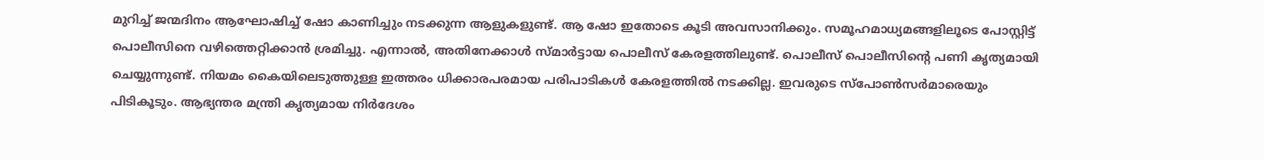മുറിച്ച് ജന്മദിനം ആഘോഷിച്ച് ഷോ കാണിച്ചും നടക്കുന്ന ആളുകളുണ്ട്. ആ ഷോ ഇതോടെ കൂടി അവസാനിക്കും. സമൂഹമാധ്യമങ്ങളിലൂടെ പോസ്റ്റിട്ട് പൊലീസിനെ വഴിത്തെറ്റിക്കാൻ ശ്രമിച്ചു. എന്നാൽ, അതിനേക്കാൾ സ്മാർട്ടായ പൊലീസ് കേരളത്തിലുണ്ട്. പൊലീസ് പൊലീസിന്‍റെ പണി കൃത്യമായി ചെയ്യുന്നുണ്ട്. നിയമം കൈയിലെടുത്തുള്ള ഇത്തരം ധിക്കാരപരമായ പരിപാടികൾ കേരളത്തിൽ നടക്കില്ല. ഇവരുടെ സ്പോൺസർമാരെയും പിടികൂടും. ആഭ്യന്തര മന്ത്രി കൃത്യമായ നിർദേശം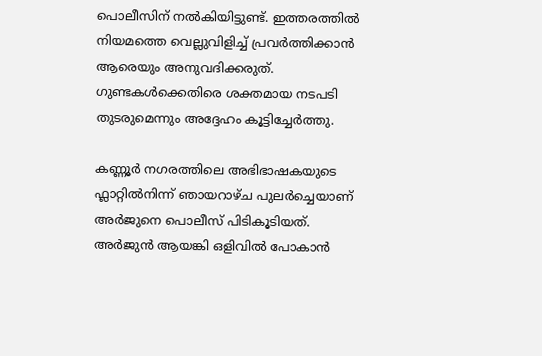പൊലീസിന് നൽകിയിട്ടുണ്ട്. ഇത്തരത്തിൽ നിയമത്തെ വെല്ലുവിളിച്ച് പ്രവർത്തിക്കാൻ ആരെയും അനുവദിക്കരുത്. ഗുണ്ടകൾക്കെതിരെ ശക്തമായ നടപടി തുടരുമെന്നും അദ്ദേഹം കൂട്ടിച്ചേർത്തു.

കണ്ണൂർ നഗരത്തിലെ അഭിഭാഷകയുടെ ഫ്ലാറ്റിൽനിന്ന് ഞായറാഴ്ച പുലർച്ചെയാണ് അർജുനെ പൊലീസ് പിടികൂടിയത്. അർജുൻ ആയങ്കി ഒളിവിൽ പോകാൻ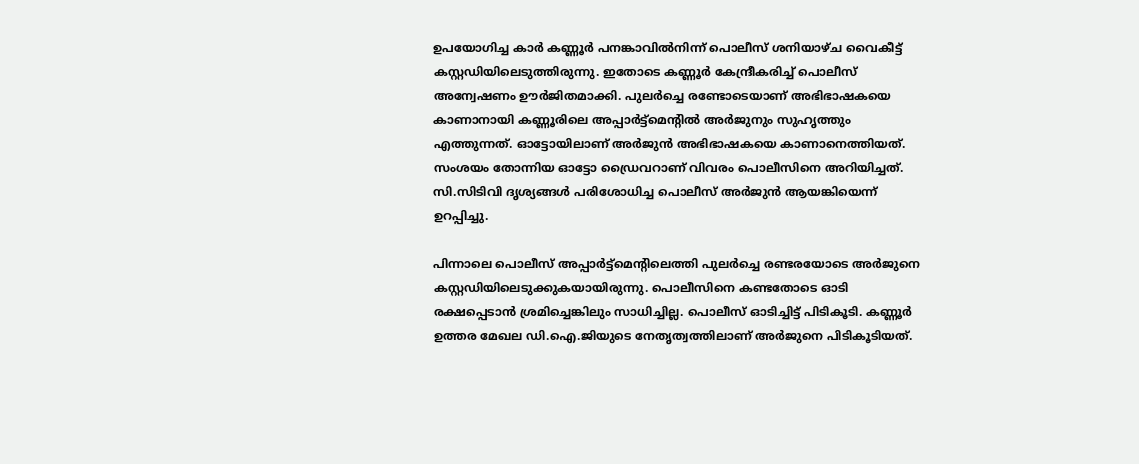ഉപയോഗിച്ച കാർ കണ്ണൂർ പനങ്കാവിൽനിന്ന് പൊലീസ് ശനിയാഴ്ച വൈകീട്ട് കസ്റ്റഡിയിലെടുത്തിരുന്നു. ഇതോടെ കണ്ണൂർ കേന്ദ്രീകരിച്ച് പൊലീസ് അന്വേഷണം ഊർജിതമാക്കി. പുലർച്ചെ രണ്ടോടെയാണ് അഭിഭാഷകയെ കാണാനായി കണ്ണൂരിലെ അപ്പാർട്ട്മെന്‍റിൽ അർജുനും സുഹൃത്തും എത്തുന്നത്. ഓട്ടോയിലാണ് അർജുൻ അഭിഭാഷകയെ കാണാനെത്തിയത്. സംശയം തോന്നിയ ഓട്ടോ ഡ്രൈവറാണ് വിവരം പൊലീസിനെ അറിയിച്ചത്. സി.സിടിവി ദൃശ്യങ്ങൾ പരിശോധിച്ച പൊലീസ് അർജുൻ ആയങ്കിയെന്ന് ഉറപ്പിച്ചു.

പിന്നാലെ പൊലീസ് അപ്പാർട്ട്മെന്‍റിലെത്തി പുലർച്ചെ രണ്ടരയോടെ അർജുനെ കസ്റ്റഡിയിലെടുക്കുകയായിരുന്നു. പൊലീസിനെ കണ്ടതോടെ ഓടി രക്ഷപ്പെടാൻ ശ്രമിച്ചെങ്കിലും സാധിച്ചില്ല. പൊലീസ് ഓടിച്ചിട്ട് പിടികൂടി. കണ്ണൂർ ഉത്തര മേഖല ഡി.ഐ.ജിയുടെ നേതൃത്വത്തിലാണ് അർജുനെ പിടികൂടിയത്.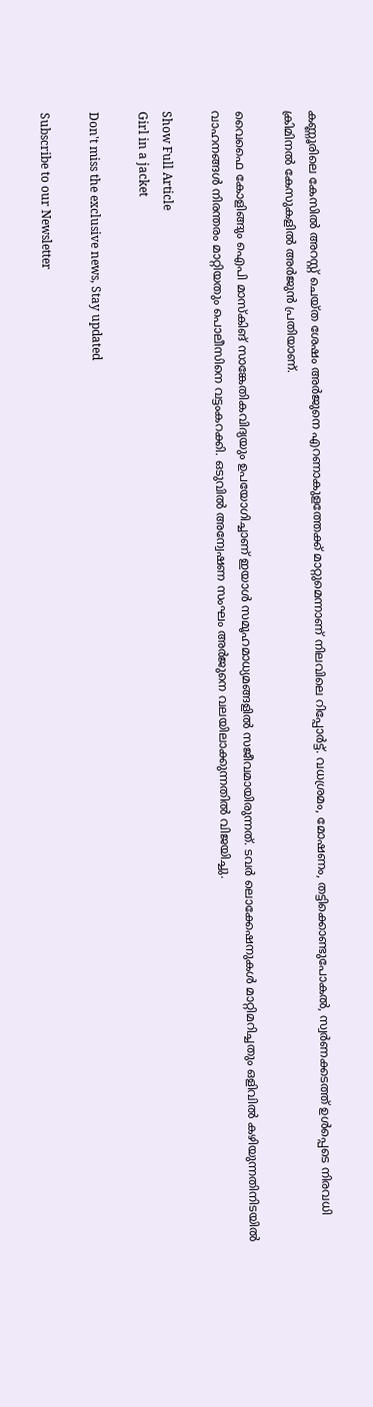കണ്ണൂരിലെ കേസിൽ അറസ്റ്റ് ചെയ്ത ശേഷം അർജുനെ എറണാകുളത്തേക്ക് മാറ്റുമെന്നാണ് നിലവിലെ റിപ്പോർട്ട്. വധശ്രമം, മോഷണം, തട്ടിക്കൊണ്ടുപോകൽ, സ്വര്‍ണക്കടത്ത് ഉള്‍പ്പെടെ നിരവധി ക്രിമിനല്‍ കേസുകളിൽ അർജുൻ പ്രതിയാണ്.

വൈഫൈ കോളിങ്ങും ഐപി മാസ്കിങ് സാങ്കേതികവിദ്യയും ഉപയോഗിച്ചാണ് ഇയാൾ സമൂഹമാധ്യമങ്ങളിൽ സജീവമായിരുന്നത്. ടവർ ലൊക്കേഷനുകൾ മാറ്റിമറിച്ചതും ഒളിവിൽ കഴിയുന്നതിനിടയിൽ വാഹനങ്ങൾ നിരന്തരം മാറ്റിയതും പൊലീസിനെ വട്ടംകറക്കി. ഒടുവിൽ അന്വേഷണ സംഘം അർജുനെ വലയിലാക്കുന്നതിൽ വിജയിച്ചു.

Show Full Article
Girl in a jacket

Don't miss the exclusive news, Stay updated

Subscribe to our Newsletter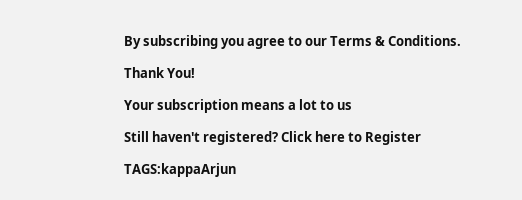By subscribing you agree to our Terms & Conditions.

Thank You!

Your subscription means a lot to us

Still haven't registered? Click here to Register

TAGS:kappaArjun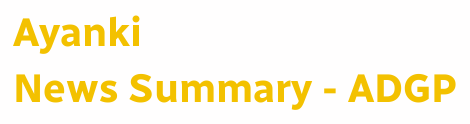Ayanki
News Summary - ADGP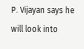P. Vijayan says he will look into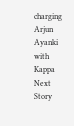charging Arjun Ayanki with Kappa
Next Story